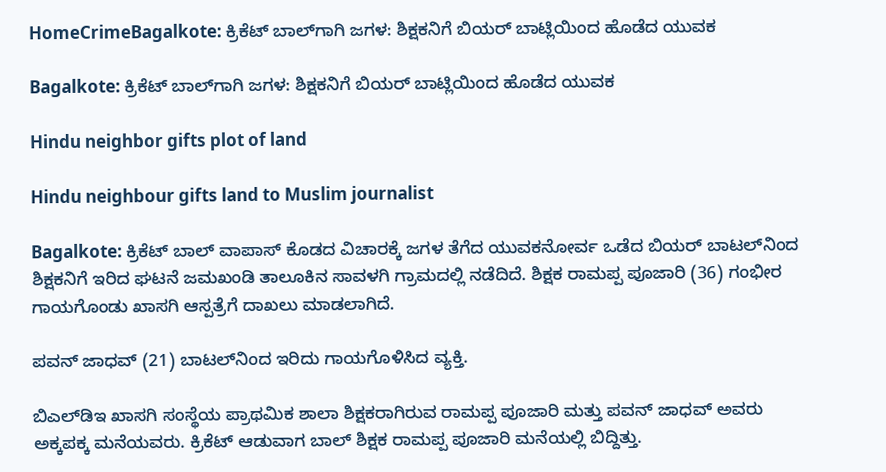HomeCrimeBagalkote: ಕ್ರಿಕೆಟ್‌ ಬಾಲ್‌ಗಾಗಿ ಜಗಳ: ಶಿಕ್ಷಕನಿಗೆ ಬಿಯರ್‌ ಬಾಟ್ಲಿಯಿಂದ ಹೊಡೆದ ಯುವಕ

Bagalkote: ಕ್ರಿಕೆಟ್‌ ಬಾಲ್‌ಗಾಗಿ ಜಗಳ: ಶಿಕ್ಷಕನಿಗೆ ಬಿಯರ್‌ ಬಾಟ್ಲಿಯಿಂದ ಹೊಡೆದ ಯುವಕ

Hindu neighbor gifts plot of land

Hindu neighbour gifts land to Muslim journalist

Bagalkote: ಕ್ರಿಕೆಟ್‌ ಬಾಲ್‌ ವಾಪಾಸ್‌ ಕೊಡದ ವಿಚಾರಕ್ಕೆ ಜಗಳ ತೆಗೆದ ಯುವಕನೋರ್ವ ಒಡೆದ ಬಿಯರ್‌ ಬಾಟಲ್‌ನಿಂದ ಶಿಕ್ಷಕನಿಗೆ ಇರಿದ ಘಟನೆ ಜಮಖಂಡಿ ತಾಲೂಕಿನ ಸಾವಳಗಿ ಗ್ರಾಮದಲ್ಲಿ ನಡೆದಿದೆ. ಶಿಕ್ಷಕ ರಾಮಪ್ಪ ಪೂಜಾರಿ (36) ಗಂಭೀರ ಗಾಯಗೊಂಡು ಖಾಸಗಿ ಆಸ್ಪತ್ರೆಗೆ ದಾಖಲು ಮಾಡಲಾಗಿದೆ.

ಪವನ್‌ ಜಾಧವ್‌ (21) ಬಾಟಲ್‌ನಿಂದ ಇರಿದು ಗಾಯಗೊಳಿಸಿದ ವ್ಯಕ್ತಿ.

ಬಿಎಲ್‌ಡಿಇ ಖಾಸಗಿ ಸಂಸ್ಥೆಯ ಪ್ರಾಥಮಿಕ ಶಾಲಾ ಶಿಕ್ಷಕರಾಗಿರುವ ರಾಮಪ್ಪ ಪೂಜಾರಿ ಮತ್ತು ಪವನ್‌ ಜಾಧವ್‌ ಅವರು ಅಕ್ಕಪಕ್ಕ ಮನೆಯವರು. ಕ್ರಿಕೆಟ್‌ ಆಡುವಾಗ ಬಾಲ್‌ ಶಿಕ್ಷಕ ರಾಮಪ್ಪ ಪೂಜಾರಿ ಮನೆಯಲ್ಲಿ ಬಿದ್ದಿತ್ತು.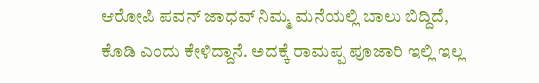ಆರೋಪಿ ಪವನ್‌ ಜಾಧವ್‌ ನಿಮ್ಮ ಮನೆಯಲ್ಲಿ ಬಾಲು ಬಿದ್ದಿದೆ, ಕೊಡಿ ಎಂದು ಕೇಳಿದ್ದಾನೆ. ಅದಕ್ಕೆ ರಾಮಪ್ಪ ಪೂಜಾರಿ ಇಲ್ಲಿ ಇಲ್ಲ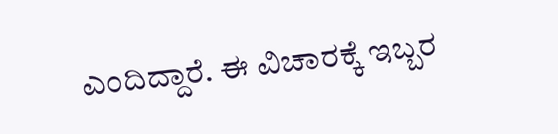ಎಂದಿದ್ದಾರೆ. ಈ ವಿಚಾರಕ್ಕೆ ಇಬ್ಬರ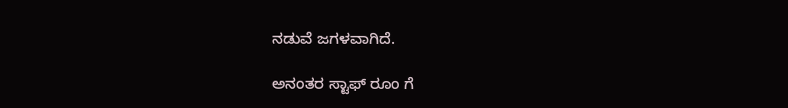ನಡುವೆ ಜಗಳವಾಗಿದೆ.

ಅನಂತರ ಸ್ಟಾಫ್‌ ರೂಂ ಗೆ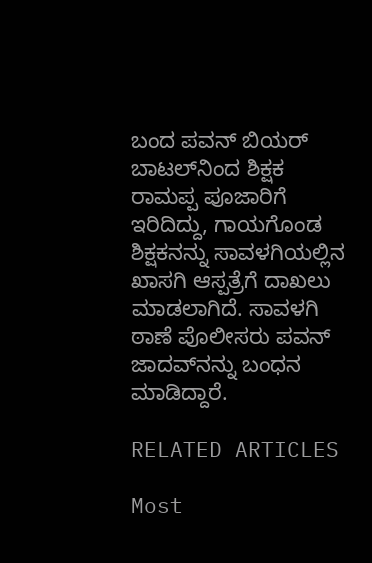ಬಂದ ಪವನ್‌ ಬಿಯರ್‌ ಬಾಟಲ್‌ನಿಂದ ಶಿಕ್ಷಕ ರಾಮಪ್ಪ ಪೂಜಾರಿಗೆ ಇರಿದಿದ್ದು, ಗಾಯಗೊಂಡ ಶಿಕ್ಷಕನನ್ನು ಸಾವಳಗಿಯಲ್ಲಿನ ಖಾಸಗಿ ಆಸ್ಪತ್ರೆಗೆ ದಾಖಲು ಮಾಡಲಾಗಿದೆ. ಸಾವಳಗಿ ಠಾಣೆ ಪೊಲೀಸರು ಪವನ್‌ ಜಾದವ್‌ನನ್ನು ಬಂಧನ ಮಾಡಿದ್ದಾರೆ.

RELATED ARTICLES

Most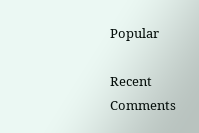Popular

Recent Comments